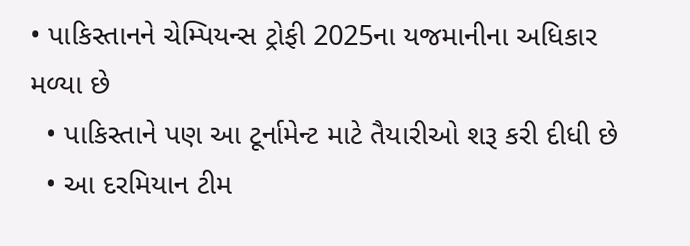• પાકિસ્તાનને ચેમ્પિયન્સ ટ્રોફી 2025ના યજમાનીના અધિકાર મળ્યા છે
  • પાકિસ્તાને પણ આ ટૂર્નામેન્ટ માટે તૈયારીઓ શરૂ કરી દીધી છે
  • આ દરમિયાન ટીમ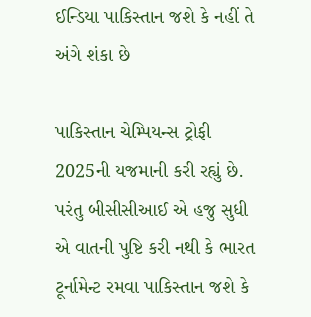ઈન્ડિયા પાકિસ્તાન જશે કે નહીં તે અંગે શંકા છે

પાકિસ્તાન ચેમ્પિયન્સ ટ્રોફી 2025ની યજમાની કરી રહ્યું છે. પરંતુ બીસીસીઆઈ એ હજુ સુધી એ વાતની પુષ્ટિ કરી નથી કે ભારત ટૂર્નામેન્ટ રમવા પાકિસ્તાન જશે કે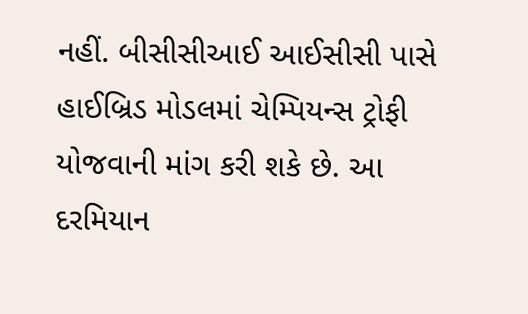નહીં. બીસીસીઆઈ આઈસીસી પાસે હાઈબ્રિડ મોડલમાં ચેમ્પિયન્સ ટ્રોફી યોજવાની માંગ કરી શકે છે. આ દરમિયાન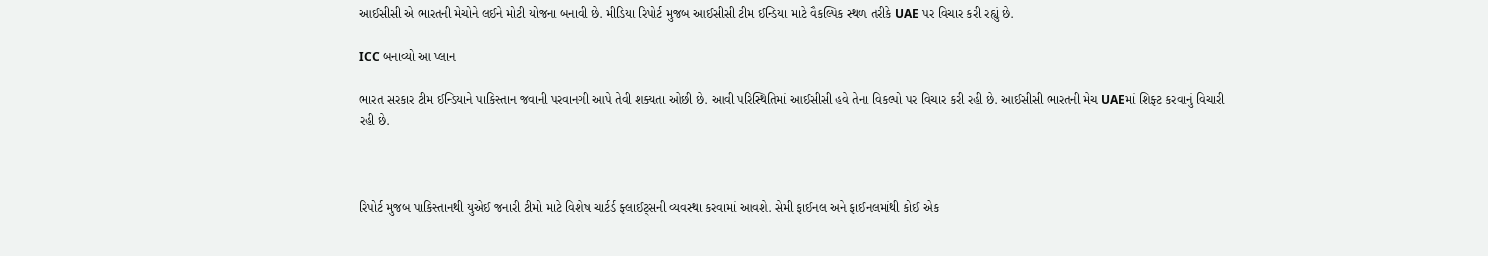આઈસીસી એ ભારતની મેચોને લઈને મોટી યોજના બનાવી છે. મીડિયા રિપોર્ટ મુજબ આઈસીસી ટીમ ઈન્ડિયા માટે વૈકલ્પિક સ્થળ તરીકે UAE પર વિચાર કરી રહ્યું છે.

ICC બનાવ્યો આ પ્લાન

ભારત સરકાર ટીમ ઈન્ડિયાને પાકિસ્તાન જવાની પરવાનગી આપે તેવી શક્યતા ઓછી છે. આવી પરિસ્થિતિમાં આઈસીસી હવે તેના વિકલ્પો પર વિચાર કરી રહી છે. આઈસીસી ભારતની મેચ UAEમાં શિફ્ટ કરવાનું વિચારી રહી છે.



રિપોર્ટ મુજબ પાકિસ્તાનથી યુએઈ જનારી ટીમો માટે વિશેષ ચાર્ટર્ડ ફ્લાઈટ્સની વ્યવસ્થા કરવામાં આવશે. સેમી ફાઈનલ અને ફાઈનલમાંથી કોઈ એક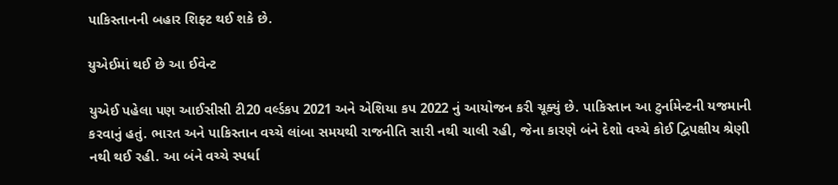પાકિસ્તાનની બહાર શિફ્ટ થઈ શકે છે.

યુએઈમાં થઈ છે આ ઈવેન્ટ

યુએઈ પહેલા પણ આઈસીસી ટી20 વર્લ્ડકપ 2021 અને એશિયા કપ 2022 નું આયોજન કરી ચૂક્યું છે. પાકિસ્તાન આ ટુર્નામેન્ટની યજમાની કરવાનું હતું. ભારત અને પાકિસ્તાન વચ્ચે લાંબા સમયથી રાજનીતિ સારી નથી ચાલી રહી, જેના કારણે બંને દેશો વચ્ચે કોઈ દ્વિપક્ષીય શ્રેણી નથી થઈ રહી. આ બંને વચ્ચે સ્પર્ધા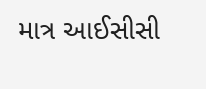માત્ર આઈસીસી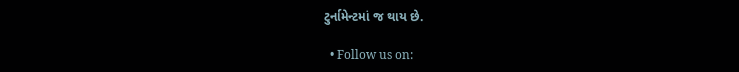ટુર્નામેન્ટમાં જ થાય છે.

  • Follow us on: